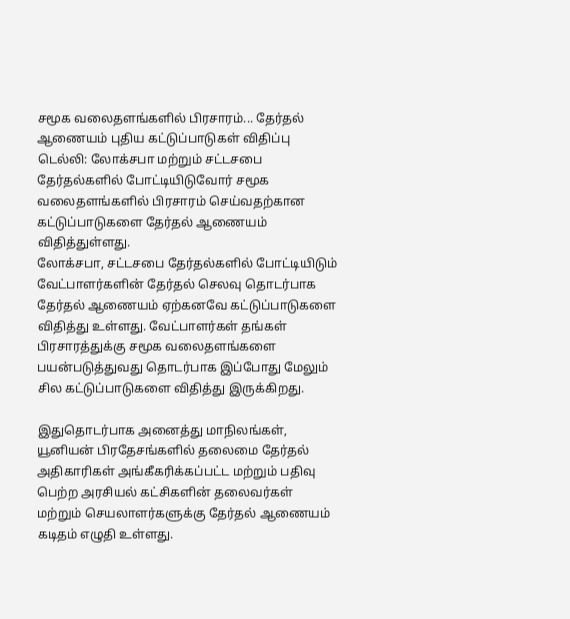சமூக வலைதளங்களில் பிரசாரம்... தேர்தல் ஆணையம் புதிய கட்டுப்பாடுகள் விதிப்பு
டெல்லி: லோக்சபா மற்றும் சட்டசபை தேர்தல்களில் போட்டியிடுவோர் சமூக வலைதளங்களில் பிரசாரம் செய்வதற்கான கட்டுப்பாடுகளை தேர்தல் ஆணையம் விதித்துள்ளது.
லோக்சபா, சட்டசபை தேர்தல்களில் போட்டியிடும் வேட்பாளர்களின் தேர்தல் செலவு தொடர்பாக தேர்தல் ஆணையம் ஏற்கனவே கட்டுப்பாடுகளை விதித்து உள்ளது. வேட்பாளர்கள் தங்கள் பிரசாரத்துக்கு சமூக வலைதளங்களை பயன்படுத்துவது தொடர்பாக இப்போது மேலும் சில கட்டுப்பாடுகளை விதித்து இருக்கிறது.

இதுதொடர்பாக அனைத்து மாநிலங்கள், யூனியன் பிரதேசங்களில் தலைமை தேர்தல் அதிகாரிகள் அங்கீகரிக்கப்பட்ட மற்றும் பதிவு பெற்ற அரசியல் கட்சிகளின் தலைவர்கள் மற்றும் செயலாளர்களுக்கு தேர்தல் ஆணையம் கடிதம் எழுதி உள்ளது.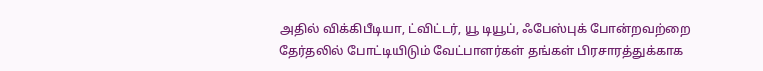அதில் விக்கிபீடியா, ட்விட்டர், யூ டியூப், ஃபேஸ்புக் போன்றவற்றை தேர்தலில் போட்டியிடும் வேட்பாளர்கள் தங்கள் பிரசாரத்துக்காக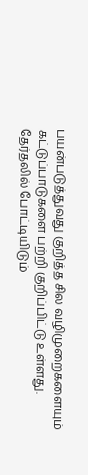பயன்படுத்துவது குறித்த சில வழிமுறைகளையும் கட்டுப்பாடுகளை பற்றி குறிப்பிட்டு உள்ளது.
தேர்தலில் போட்டியிடும்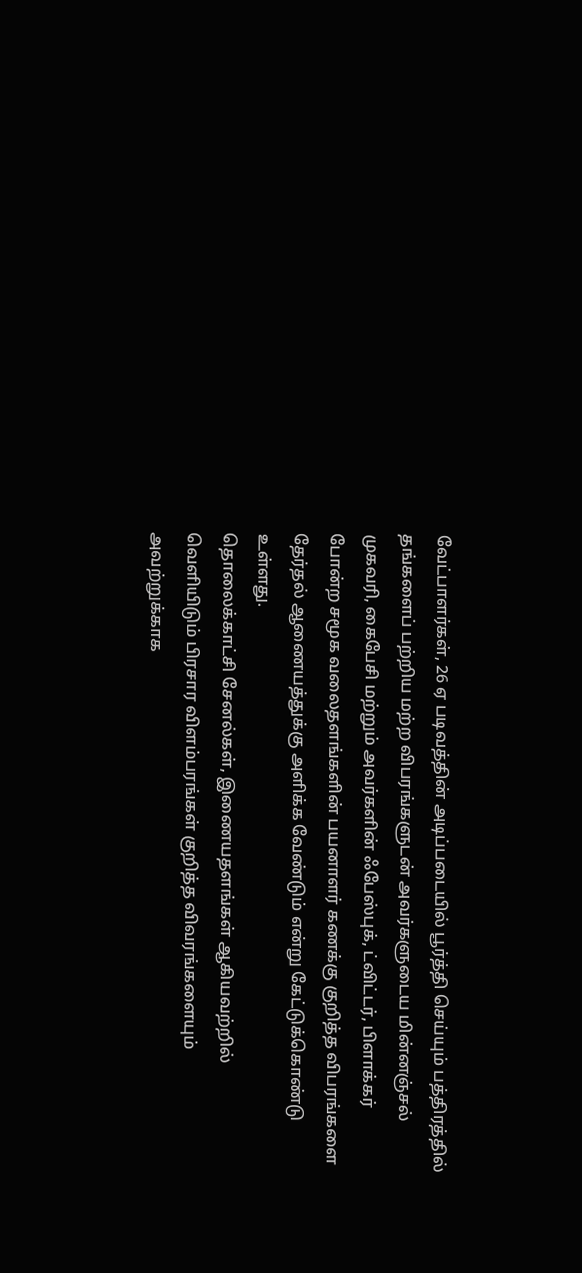வேட்பாளர்கள், 26 ஏ படிவத்தின் அடிப்படையில் பூர்த்தி செய்யும் பத்திரத்தில் தங்களைப் பற்றிய மற்ற விபரங்களுடன் அவர்களுடைய மின்னஞ்சல் முகவரி, கைபேசி மற்றும் அவர்களின் ஃபேஸ்புக், ட்விட்டர், பிளாக்கர் போன்ற சமூக வலைதளங்களின் பயனாளர் கணக்கு குறித்த விபரங்களை தேர்தல் ஆணையத்துக்கு அளிக்க வேண்டும் என்று கேட்டுக்கொண்டு உள்ளது.
தொலைக்காட்சி சேனல்கள், இணையதளங்கள் ஆகியவற்றில் வெளியிடும் பிரசார விளம்பரங்கள் குறித்த விவரங்களையும் அவற்றுக்காக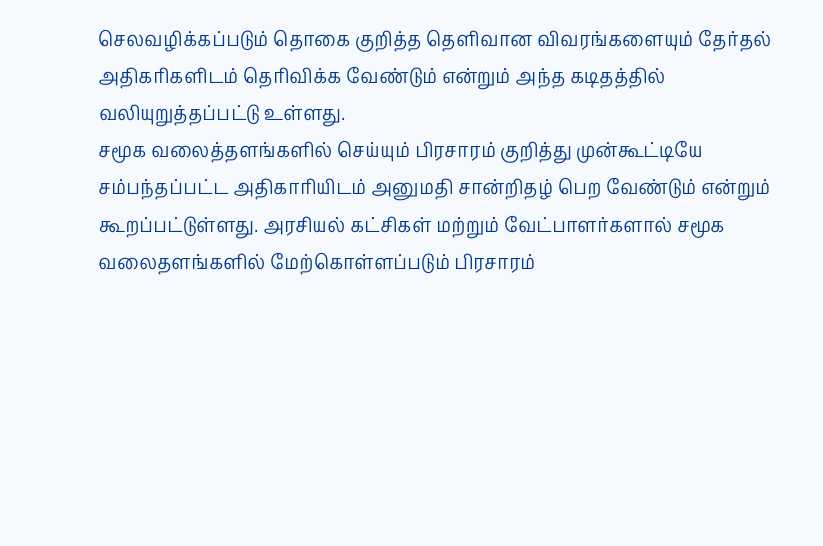செலவழிக்கப்படும் தொகை குறித்த தெளிவான விவரங்களையும் தேர்தல் அதிகரிகளிடம் தெரிவிக்க வேண்டும் என்றும் அந்த கடிதத்தில் வலியுறுத்தப்பட்டு உள்ளது.
சமூக வலைத்தளங்களில் செய்யும் பிரசாரம் குறித்து முன்கூட்டியே சம்பந்தப்பட்ட அதிகாரியிடம் அனுமதி சான்றிதழ் பெற வேண்டும் என்றும் கூறப்பட்டுள்ளது. அரசியல் கட்சிகள் மற்றும் வேட்பாளர்களால் சமூக வலைதளங்களில் மேற்கொள்ளப்படும் பிரசாரம்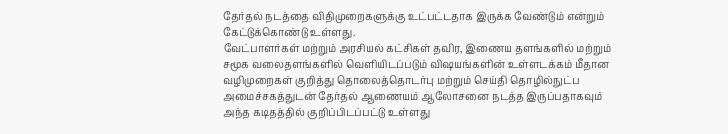தேர்தல் நடத்தை விதிமுறைகளுக்கு உட்பட்டதாக இருக்க வேண்டும் என்றும் கேட்டுக்கொண்டு உள்ளது.
வேட்பாளர்கள் மற்றும் அரசியல் கட்சிகள் தவிர, இணைய தளங்களில் மற்றும் சமூக வலைதளங்களில் வெளியிடப்படும் விஷயங்களின் உள்ளடக்கம் மீதான வழிமுறைகள் குறித்து தொலைத்தொடர்பு மற்றும் செய்தி தொழில்நுட்ப அமைச்சகத்துடன் தேர்தல் ஆணையம் ஆலோசனை நடத்த இருப்பதாகவும் அந்த கடிதத்தில் குறிப்பிடப்பட்டு உள்ளது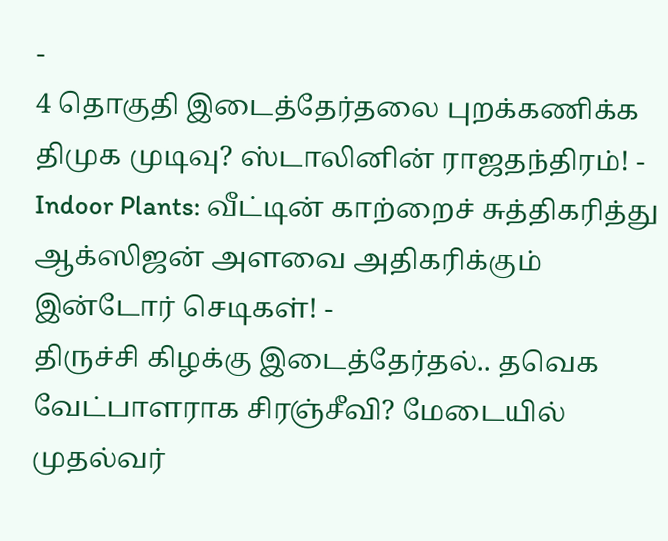-
4 தொகுதி இடைத்தேர்தலை புறக்கணிக்க திமுக முடிவு? ஸ்டாலினின் ராஜதந்திரம்! -
Indoor Plants: வீட்டின் காற்றைச் சுத்திகரித்து ஆக்ஸிஜன் அளவை அதிகரிக்கும் இன்டோர் செடிகள்! -
திருச்சி கிழக்கு இடைத்தேர்தல்.. தவெக வேட்பாளராக சிரஞ்சீவி? மேடையில் முதல்வர்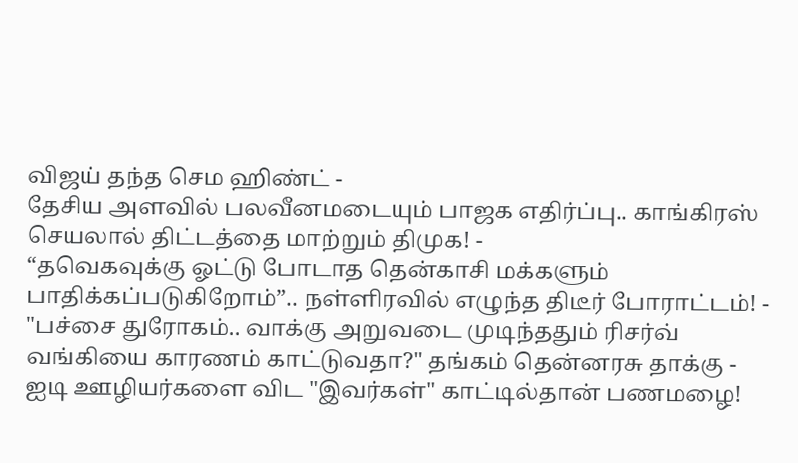விஜய் தந்த செம ஹிண்ட் -
தேசிய அளவில் பலவீனமடையும் பாஜக எதிர்ப்பு.. காங்கிரஸ் செயலால் திட்டத்தை மாற்றும் திமுக! -
“தவெகவுக்கு ஓட்டு போடாத தென்காசி மக்களும் பாதிக்கப்படுகிறோம்”.. நள்ளிரவில் எழுந்த திடீர் போராட்டம்! -
"பச்சை துரோகம்.. வாக்கு அறுவடை முடிந்ததும் ரிசர்வ் வங்கியை காரணம் காட்டுவதா?" தங்கம் தென்னரசு தாக்கு -
ஐடி ஊழியர்களை விட "இவர்கள்" காட்டில்தான் பணமழை!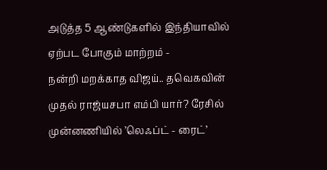அடுத்த 5 ஆண்டுகளில் இந்தியாவில் ஏற்பட போகும் மாற்றம் -
நன்றி மறக்காத விஜய்.. தவெகவின் முதல் ராஜ்யசபா எம்பி யார்? ரேசில் முன்னணியில் ’லெஃப்ட் - ரைட்’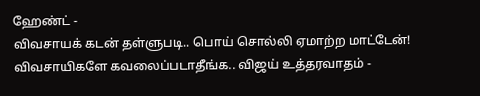ஹேண்ட் -
விவசாயக் கடன் தள்ளுபடி.. பொய் சொல்லி ஏமாற்ற மாட்டேன்! விவசாயிகளே கவலைப்படாதீங்க.. விஜய் உத்தரவாதம் -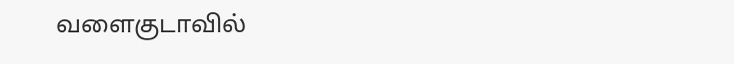வளைகுடாவில்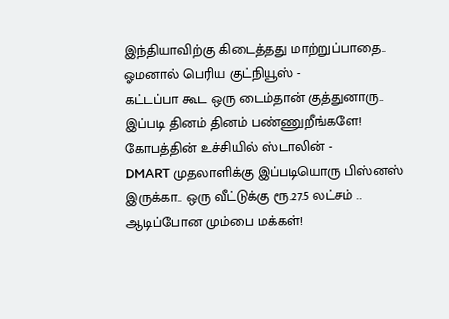இந்தியாவிற்கு கிடைத்தது மாற்றுப்பாதை.. ஓமனால் பெரிய குட்நியூஸ் -
கட்டப்பா கூட ஒரு டைம்தான் குத்துனாரு.. இப்படி தினம் தினம் பண்ணுறீங்களே! கோபத்தின் உச்சியில் ஸ்டாலின் -
DMART முதலாளிக்கு இப்படியொரு பிஸ்னஸ் இருக்கா.. ஒரு வீட்டுக்கு ரூ.27.5 லட்சம் .. ஆடிப்போன மும்பை மக்கள்!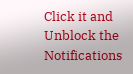Click it and Unblock the Notifications